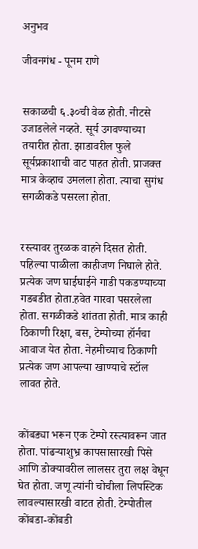अनुभव

जीवनगंध - पूनम राणे


सकाळची ६.३०ची वेळ होती. नीटसे उजाडलेले नव्हते. सूर्य उगवण्याच्या तयारीत होता. झाडावरील फुले सूर्यप्रकाशाची वाट पाहत होती. प्राजक्त मात्र केव्हाच उमलला होता. त्याचा सुगंध सगळीकडे पसरला होता.


रस्त्यावर तुरळक वाहने दिसत होती. पहिल्या पाळीला काहीजण निघाले होते. प्रत्येक जण घाईघाईने गाडी पकडण्याच्या गडबडीत होता.हवेत गारवा पसरलेला होता. सगळीकडे शांतता होती. मात्र काही ठिकाणी रिक्षा, बस, टेम्पोच्या हॉर्नचा आवाज येत होता. नेहमीच्याच ठिकाणी प्रत्येक जण आपल्या खाण्याचे स्टॉल लावत होते.


कोंबड्या भरून एक टेम्पो रस्त्यावरून जात होता. पांढऱ्याशुभ्र कापसासारखी पिसे आणि डोक्यावरील लालसर तुरा लक्ष वेधून घेत होता. जणू त्यांनी चोचीला लिपस्टिक लावल्यासारखी वाटत होती. टेम्पोतील कोंबडा-कोंबडी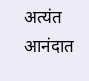अत्यंत आनंदात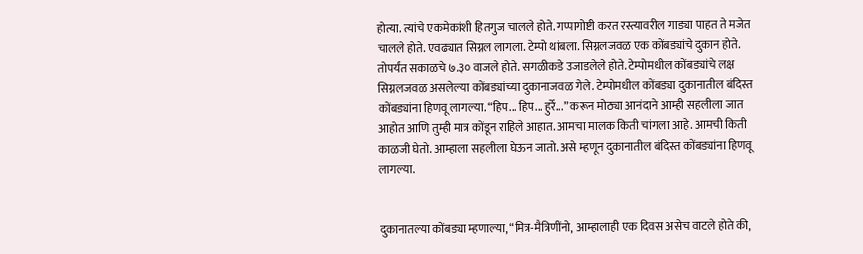होत्या. त्यांचे एकमेकांशी हितगुज चालले होते. गप्पागोष्टी करत रस्त्यावरील गाड्या पाहत ते मजेत चालले होते. एवढ्यात सिग्नल लागला. टेम्पो थांबला. सिग्नलजवळ एक कोंबड्यांचे दुकान होते. तोपर्यंत सकाळचे ७.३० वाजले होते. सगळीकडे उजाडलेले होते. टेम्पोमधील कोंबड्यांचे लक्ष सिग्नलजवळ असलेल्या कोंबड्यांच्या दुकानाजवळ गेले. टेम्पोमधील कोंबड्या दुकानातील बंदिस्त कोंबड्यांना हिणवू लागल्या. “हिप... हिप... हुर्रे...” करून मोठ्या आनंदाने आम्ही सहलीला जात आहोत आणि तुम्ही मात्र कोंडून राहिले आहात. आमचा मालक किती चांगला आहे. आमची किती काळजी घेतो. आम्हाला सहलीला घेऊन जातो. असे म्हणून दुकानातील बंदिस्त कोंबड्यांना हिणवू लागल्या.


दुकानातल्या कोंबड्या म्हणाल्या, “मित्र-मैत्रिणींनो, आम्हालाही एक दिवस असेच वाटले होते की,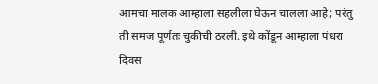आमचा मालक आम्हाला सहलीला घेऊन चालला आहे; परंतु ती समज पूर्णतः चुकीची ठरली. इथे कोंडून आम्हाला पंधरा दिवस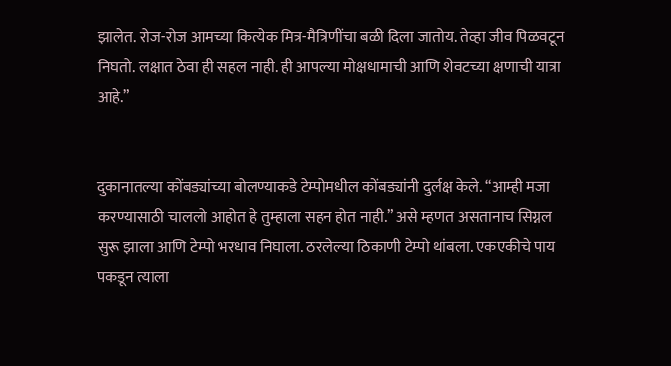झालेत. रोज-रोज आमच्या कित्येक मित्र-मैत्रिणींचा बळी दिला जातोय. तेव्हा जीव पिळवटून निघतो. लक्षात ठेवा ही सहल नाही. ही आपल्या मोक्षधामाची आणि शेवटच्या क्षणाची यात्रा आहे.”


दुकानातल्या कोंबड्यांच्या बोलण्याकडे टेम्पोमधील कोंबड्यांनी दुर्लक्ष केले. “आम्ही मजा करण्यासाठी चाललो आहोत हे तुम्हाला सहन होत नाही.” असे म्हणत असतानाच सिग्नल सुरू झाला आणि टेम्पो भरधाव निघाला. ठरलेल्या ठिकाणी टेम्पो थांबला. एकएकीचे पाय पकडून त्याला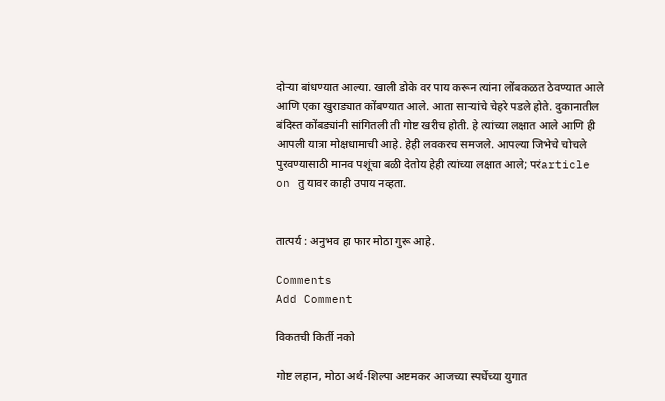दोऱ्या बांधण्यात आल्या. खाली डोके वर पाय करून त्यांना लोंबकळत ठेवण्यात आले आणि एका खुराड्यात कोंबण्यात आले. आता साऱ्यांचे चेहरे पडले होते. दुकानातील बंदिस्त कोंबड्यांनी सांगितली ती गोष्ट खरीच होती. हे त्यांच्या लक्षात आले आणि ही आपली यात्रा मोक्षधामाची आहे. हेही लवकरच समजले. आपल्या जिभेचे चोचले पुरवण्यासाठी मानव पशूंचा बळी देतोय हेही त्यांच्या लक्षात आले; परंarticle on तु यावर काही उपाय नव्हता.


तात्पर्य : अनुभव हा फार मोठा गुरू आहे.

Comments
Add Comment

विकतची किर्ती नको

गोष्ट लहान, मोठा अर्थ-शिल्पा अष्टमकर आजच्या स्पर्धेच्या युगात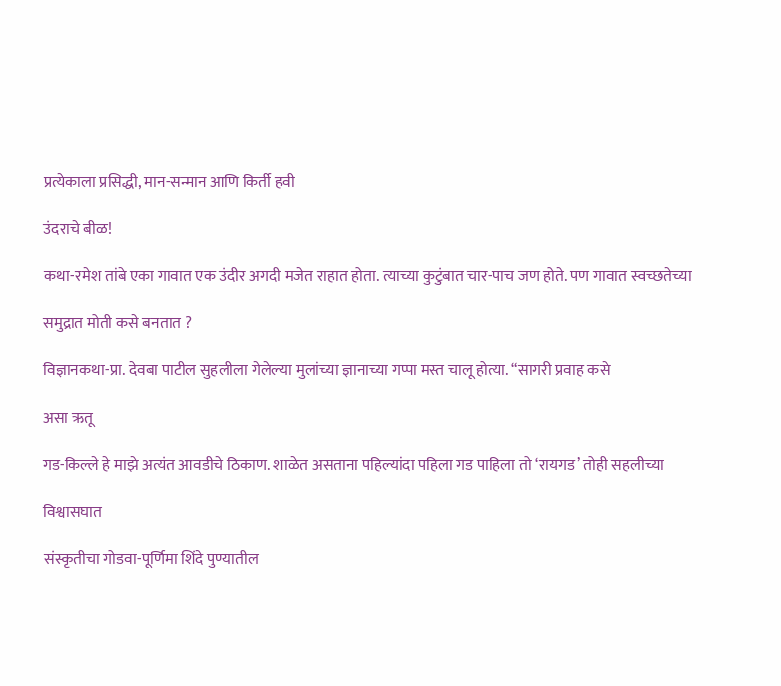प्रत्येकाला प्रसिद्धी, मान-सन्मान आणि किर्ती हवी

उंदराचे बीळ!

कथा-रमेश तांबे एका गावात एक उंदीर अगदी मजेत राहात होता. त्याच्या कुटुंबात चार-पाच जण होते. पण गावात स्वच्छतेच्या

समुद्रात मोती कसे बनतात ?

विज्ञानकथा-प्रा. देवबा पाटील सुहलीला गेलेल्या मुलांच्या ज्ञानाच्या गप्पा मस्त चालू होत्या. “सागरी प्रवाह कसे

असा ऋतू

गड-किल्ले हे माझे अत्यंत आवडीचे ठिकाण. शाळेत असताना पहिल्यांदा पहिला गड पाहिला तो ‘रायगड’ तोही सहलीच्या

विश्वासघात

संस्कृतीचा गोडवा-पूर्णिमा शिंदे पुण्यातील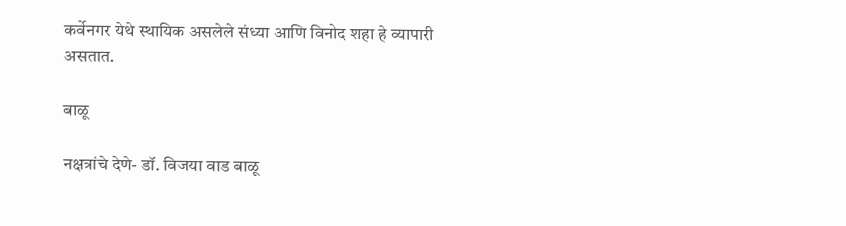कर्वेनगर येथे स्थायिक असलेले संध्या आणि विनोद शहा हे व्यापारी असतात.

बाळू

नक्षत्रांचे देणे- डॉ. विजया वाड बाळू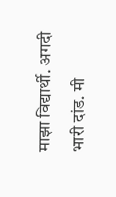माझा विद्यार्थी. अगदी भारी दांड. मी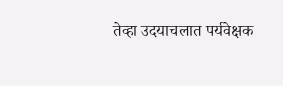तेव्हा उदयाचलात पर्यवेक्षक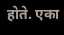होते. एका